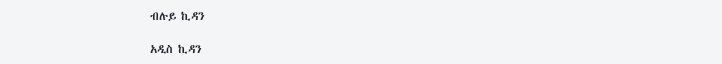ብሉይ ኪዳን

አዲስ ኪዳን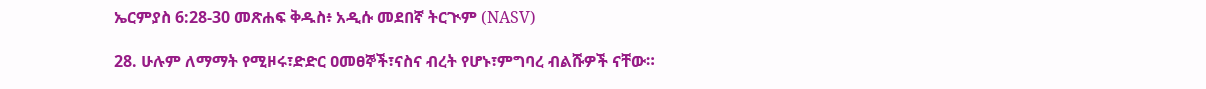ኤርምያስ 6:28-30 መጽሐፍ ቅዱስ፥ አዲሱ መደበኛ ትርጒም (NASV)

28. ሁሉም ለማማት የሚዞሩ፣ድድር ዐመፀኞች፣ናስና ብረት የሆኑ፣ምግባረ ብልሹዎች ናቸው።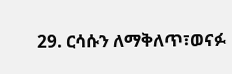29. ርሳሱን ለማቅለጥ፣ወናፉ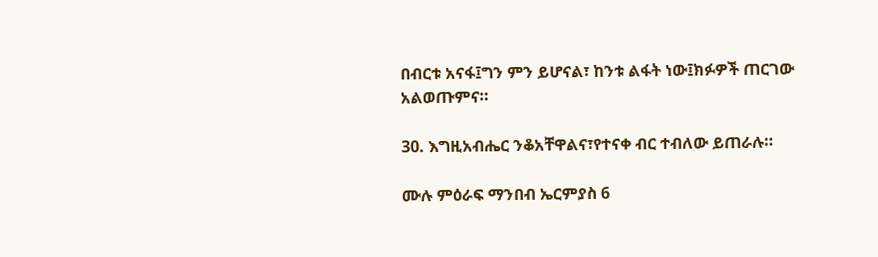በብርቱ አናፋ፤ግን ምን ይሆናል፣ ከንቱ ልፋት ነው፤ክፉዎች ጠርገው አልወጡምና።

30. እግዚአብሔር ንቆአቸዋልና፣የተናቀ ብር ተብለው ይጠራሉ።

ሙሉ ምዕራፍ ማንበብ ኤርምያስ 6